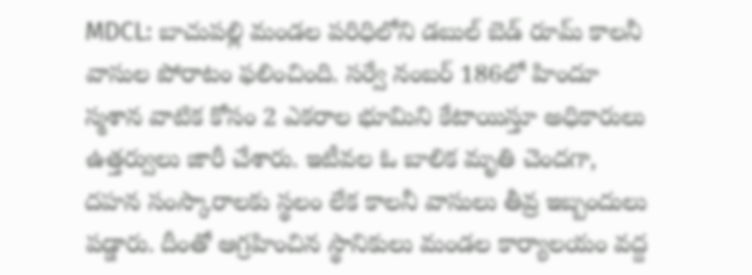MDCL: బాచుపల్లి మండల పరిధిలోని డబుల్ బెడ్ రూమ్ కాలనీ వాసుల పోరాటం ఫలించింది. సర్వే నంబర్ 186లో హిందూ స్మశాన వాటిక కోసం 2 ఎకరాల భూమిని కేటాయిస్తూ అధికారులు ఉత్తర్వులు జారీ చేశారు. ఇటీవల ఓ బాలిక మృతి చెందగా, దహన సంస్కారాలకు స్థలం లేక కాలనీ వాసులు తీవ్ర ఇబ్బందులు పడ్డారు. దీంతో ఆగ్రహించిన స్థానికులు మండల కార్యాలయం వద్ద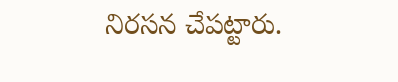నిరసన చేపట్టారు.